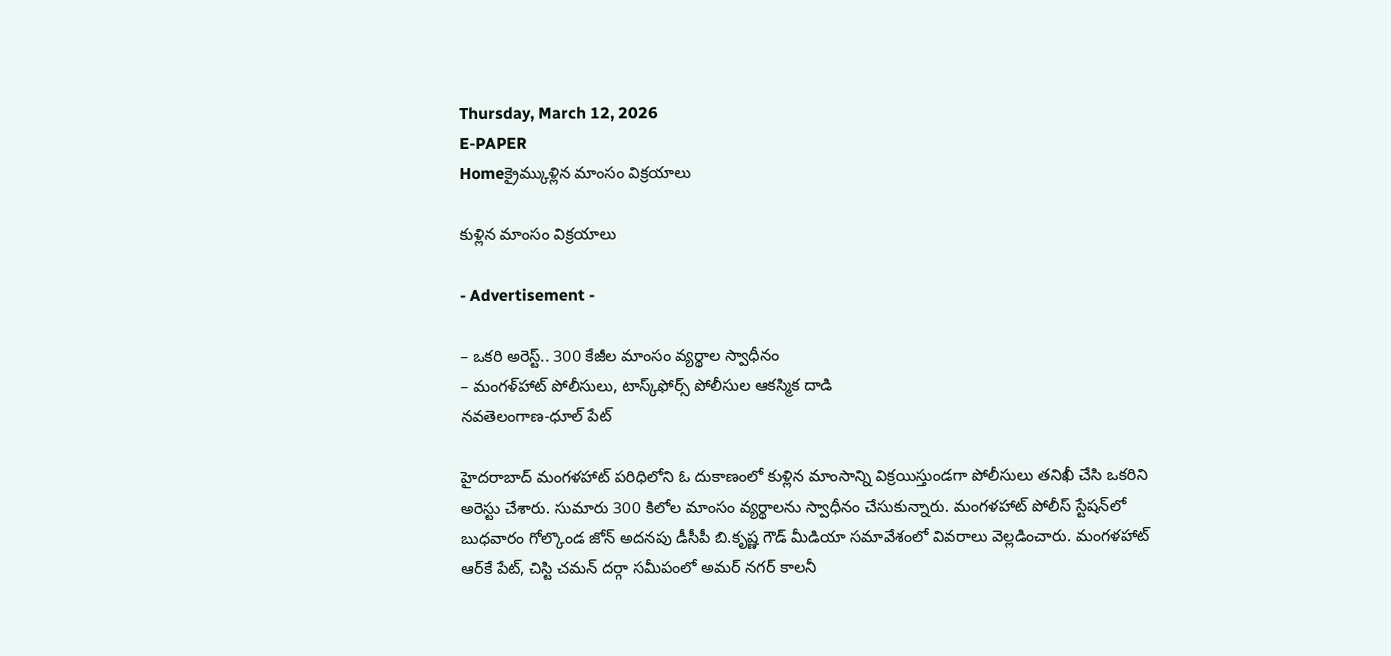Thursday, March 12, 2026
E-PAPER
Homeక్రైమ్కుళ్లిన మాంసం విక్రయాలు

కుళ్లిన మాంసం విక్రయాలు

- Advertisement -

– ఒకరి అరెస్ట్‌.. 300 కేజీల మాంసం వ్యర్థాల స్వాధీనం
– మంగళ్‌హాట్‌ పోలీసులు, టాస్క్‌ఫోర్స్‌ పోలీసుల ఆకస్మిక దాడి
నవతెలంగాణ-ధూల్‌ పేట్‌

హైదరాబాద్‌ మంగళహాట్‌ పరిధిలోని ఓ దుకాణంలో కుళ్లిన మాంసాన్ని విక్రయిస్తుండగా పోలీసులు తనిఖీ చేసి ఒకరిని అరెస్టు చేశారు. సుమారు 300 కిలోల మాంసం వ్యర్థాలను స్వాధీనం చేసుకున్నారు. మంగళహాట్‌ పోలీస్‌ స్టేషన్‌లో బుధవారం గోల్కొండ జోన్‌ అదనపు డీసీపీ బి.కృష్ణ గౌడ్‌ మీడియా సమావేశంలో వివరాలు వెల్లడించారు. మంగళహాట్‌ ఆర్‌కే పేట్‌, చిస్టి చమన్‌ దర్గా సమీపంలో అమర్‌ నగర్‌ కాలనీ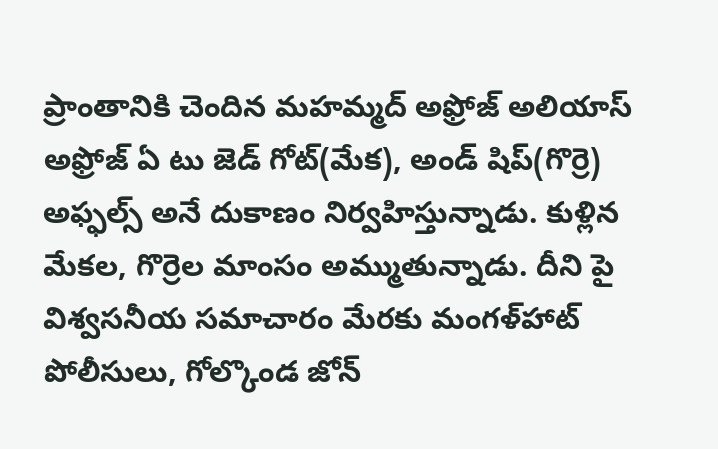ప్రాంతానికి చెందిన మహమ్మద్‌ అఫ్రోజ్‌ అలియాస్‌ అఫ్రోజ్‌ ఏ టు జెడ్‌ గోట్‌(మేక), అండ్‌ షిప్‌(గొర్రె) అఫ్ఫల్స్‌ అనే దుకాణం నిర్వహిస్తున్నాడు. కుళ్లిన మేకల, గొర్రెల మాంసం అమ్ముతున్నాడు. దీని పై విశ్వసనీయ సమాచారం మేరకు మంగళ్‌హాట్‌ పోలీసులు, గోల్కొండ జోన్‌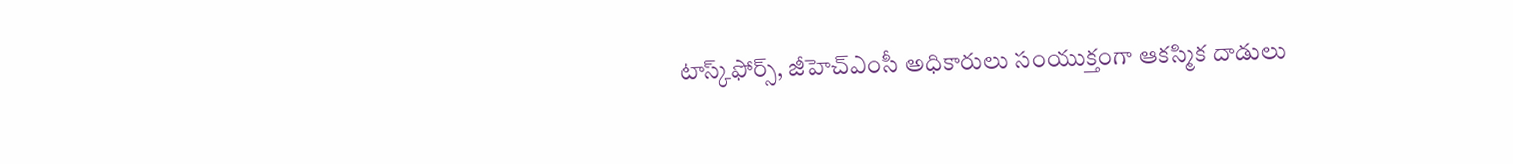టాస్క్‌ఫోర్స్‌, జీహెచ్‌ఎంసీ అధికారులు సంయుక్తంగా ఆకస్మిక దాడులు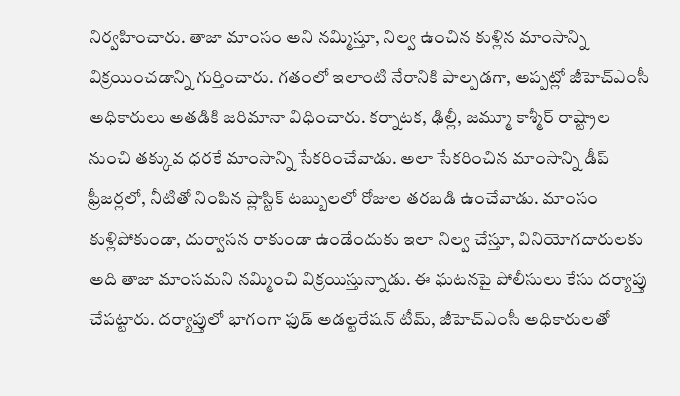నిర్వహించారు. తాజా మాంసం అని నమ్మిస్తూ, నిల్వ ఉంచిన కుళ్లిన మాంసాన్ని విక్రయించడాన్ని గుర్తించారు. గతంలో ఇలాంటి నేరానికి పాల్పడగా, అప్పట్లో జీహెచ్‌ఎంసీ అధికారులు అతడికి జరిమానా విధించారు. కర్నాటక, ఢిల్లీ, జమ్మూ కాశ్మీర్‌ రాష్ట్రాల నుంచి తక్కువ ధరకే మాంసాన్ని సేకరించేవాడు. అలా సేకరించిన మాంసాన్ని డీప్‌ ఫ్రీజర్లలో, నీటితో నింపిన ప్లాస్టిక్‌ టబ్బులలో రోజుల తరబడి ఉంచేవాడు. మాంసం కుళ్లిపోకుండా, దుర్వాసన రాకుండా ఉండేందుకు ఇలా నిల్వ చేస్తూ, వినియోగదారులకు అది తాజా మాంసమని నమ్మించి విక్రయిస్తున్నాడు. ఈ ఘటనపై పోలీసులు కేసు దర్యాప్తు చేపట్టారు. దర్యాప్తులో భాగంగా ఫుడ్‌ అడల్టరేషన్‌ టీమ్‌, జీహెచ్‌ఎంసీ అధికారులతో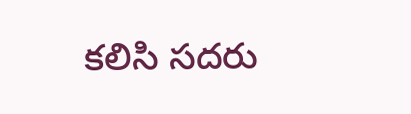కలిసి సదరు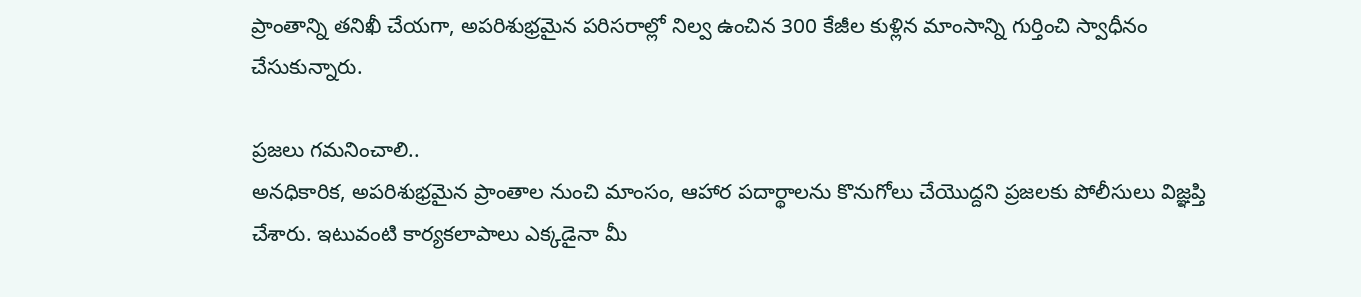ప్రాంతాన్ని తనిఖీ చేయగా, అపరిశుభ్రమైన పరిసరాల్లో నిల్వ ఉంచిన 300 కేజీల కుళ్లిన మాంసాన్ని గుర్తించి స్వాధీనం చేసుకున్నారు.

ప్రజలు గమనించాలి..
అనధికారిక, అపరిశుభ్రమైన ప్రాంతాల నుంచి మాంసం, ఆహార పదార్థాలను కొనుగోలు చేయొద్దని ప్రజలకు పోలీసులు విజ్ఞప్తి చేశారు. ఇటువంటి కార్యకలాపాలు ఎక్కడైనా మీ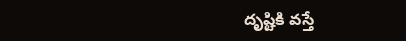దృష్టికి వస్తే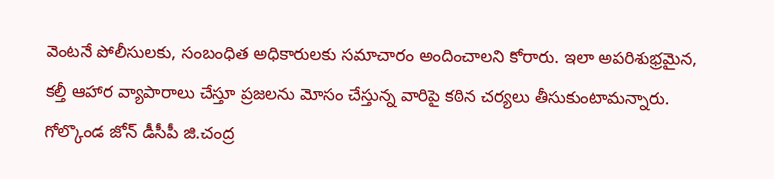వెంటనే పోలీసులకు, సంబంధిత అధికారులకు సమాచారం అందించాలని కోరారు. ఇలా అపరిశుభ్రమైన, కల్తీ ఆహార వ్యాపారాలు చేస్తూ ప్రజలను మోసం చేస్తున్న వారిపై కఠిన చర్యలు తీసుకుంటామన్నారు. గోల్కొండ జోన్‌ డీసీపీ జి.చంద్ర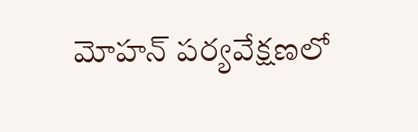మోహన్‌ పర్యవేక్షణలో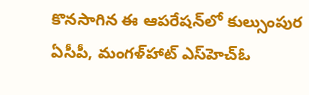కొనసాగిన ఈ ఆపరేషన్‌లో కుల్సుంపుర ఏసీపీ, మంగళ్‌హాట్‌ ఎస్‌హెచ్‌ఓ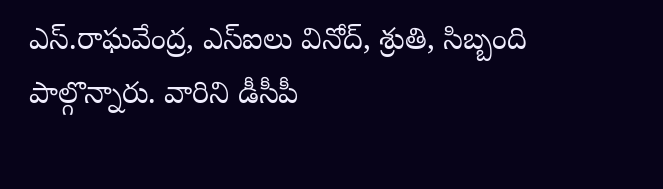ఎస్‌.రాఘవేంద్ర, ఎస్‌ఐలు వినోద్‌, శ్రుతి, సిబ్బంది పాల్గొన్నారు. వారిని డీసీపీ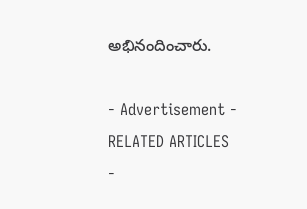అభినందించారు.

- Advertisement -
RELATED ARTICLES
-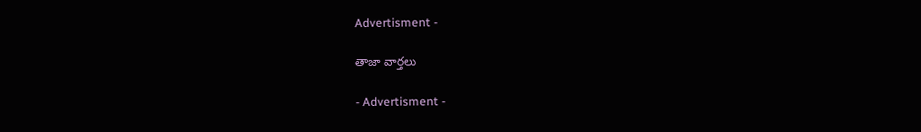Advertisment -

తాజా వార్తలు

- Advertisment -